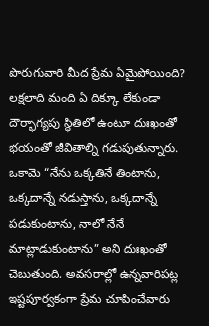పొరుగువారి మీద ప్రేమ ఏమైపోయింది?
లక్షలాది మంది ఏ దిక్కూ లేకుండా దౌర్భాగ్యపు స్థితిలో ఉంటూ దుఃఖంతో భయంతో జీవితాల్ని గడుపుతున్నారు. ఒకామె “నేను ఒక్కతినే తింటాను, ఒక్కదాన్నే నడుస్తాను, ఒక్కదాన్నే పడుకుంటాను, నాలో నేనే మాట్లాడుకుంటాను” అని దుఃఖంతో చెబుతుంది. అవసరాల్లో ఉన్నవారిపట్ల ఇష్టపూర్వకంగా ప్రేమ చూపించేవారు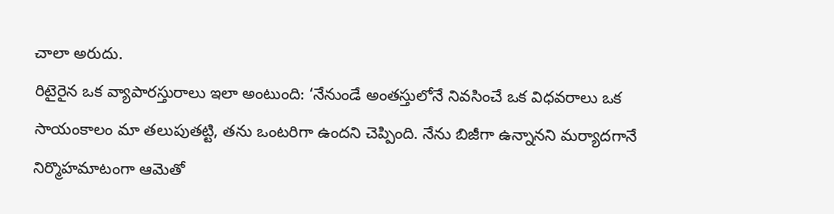చాలా అరుదు.
రిటైరైన ఒక వ్యాపారస్తురాలు ఇలా అంటుంది: ‘నేనుండే అంతస్తులోనే నివసించే ఒక విధవరాలు ఒక సాయంకాలం మా తలుపుతట్టి, తను ఒంటరిగా ఉందని చెప్పింది. నేను బిజీగా ఉన్నానని మర్యాదగానే నిర్మొహమాటంగా ఆమెతో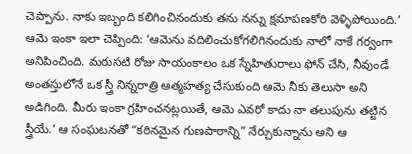చెప్పాను. నాకు ఇబ్బంది కలిగించినందుకు తను నన్ను క్షమాపణకోరి వెళ్ళిపోయింది.’
ఆమె ఇంకా ఇలా చెప్పింది: ‘ఆమెను వదిలించుకోగలిగినందుకు నాలో నాకే గర్వంగా అనిపించింది. మరుసటి రోజు సాయంకాలం ఒక స్నేహితురాలు ఫోన్ చేసి, నీవుండే అంతస్తులోనే ఒక స్త్రీ నిన్నరాత్రి ఆత్మహత్య చేసుకుంది ఆమె నీకు తెలుసా అని అడిగింది. మీరు ఇంకా గ్రహించనట్లయితే, ఆమె ఎవరో కాదు నా తలుపును తట్టిన స్త్రీయే.’ ఆ సంఘటనతో “కఠినమైన గుణపాఠాన్ని” నేర్చుకున్నాను అని ఆ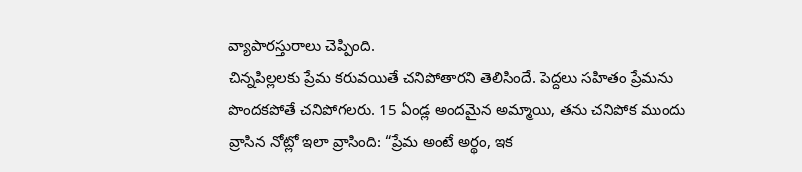వ్యాపారస్తురాలు చెప్పింది.
చిన్నపిల్లలకు ప్రేమ కరువయితే చనిపోతారని తెలిసిందే. పెద్దలు సహితం ప్రేమను పొందకపోతే చనిపోగలరు. 15 ఏండ్ల అందమైన అమ్మాయి, తను చనిపోక ముందు వ్రాసిన నోట్లో ఇలా వ్రాసింది: “ప్రేమ అంటే అర్థం, ఇక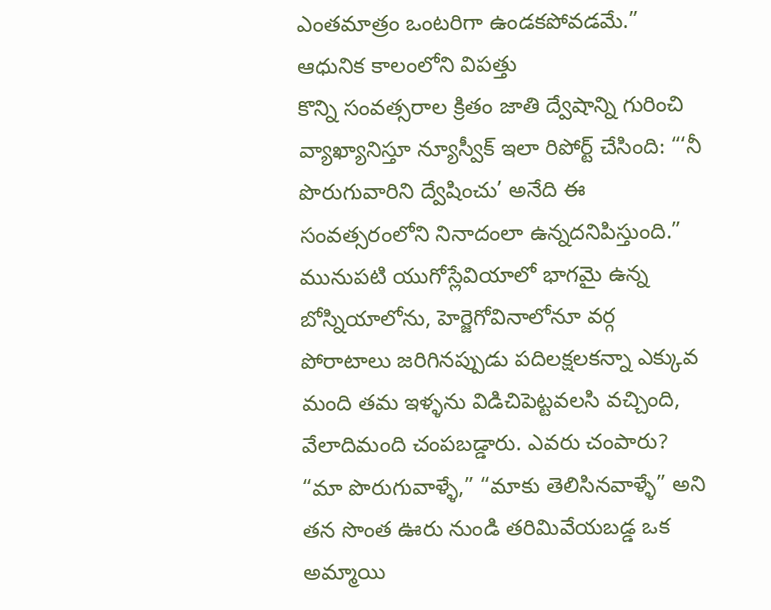ఎంతమాత్రం ఒంటరిగా ఉండకపోవడమే.”
ఆధునిక కాలంలోని విపత్తు
కొన్ని సంవత్సరాల క్రితం జాతి ద్వేషాన్ని గురించి వ్యాఖ్యానిస్తూ న్యూస్వీక్ ఇలా రిపోర్ట్ చేసింది: “‘నీ పొరుగువారిని ద్వేషించు’ అనేది ఈ సంవత్సరంలోని నినాదంలా ఉన్నదనిపిస్తుంది.” మునుపటి యుగోస్లేవియాలో భాగమై ఉన్న బోస్నియాలోను, హెర్జెగోవినాలోనూ వర్గ పోరాటాలు జరిగినప్పుడు పదిలక్షలకన్నా ఎక్కువ మంది తమ ఇళ్ళను విడిచిపెట్టవలసి వచ్చింది, వేలాదిమంది చంపబడ్డారు. ఎవరు చంపారు? “మా పొరుగువాళ్ళే,” “మాకు తెలిసినవాళ్ళే” అని తన సొంత ఊరు నుండి తరిమివేయబడ్డ ఒక అమ్మాయి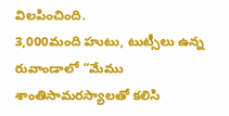విలపించింది.
3,000మంది హుటు, టుట్సీలు ఉన్న రువాండాలో “మేము శాంతిసామరస్యాలతో కలిసి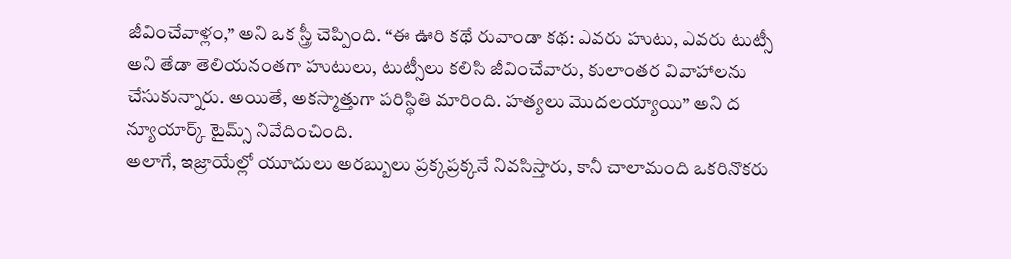జీవించేవాళ్లం,” అని ఒక స్త్రీ చెప్పింది. “ఈ ఊరి కథే రువాండా కథ: ఎవరు హుటు, ఎవరు టుట్సీ అని తేడా తెలియనంతగా హుటులు, టుట్సీలు కలిసి జీవించేవారు, కులాంతర వివాహాలను చేసుకున్నారు. అయితే, అకస్మాత్తుగా పరిస్థితి మారింది. హత్యలు మొదలయ్యాయి” అని ద న్యూయార్క్ టైమ్స్ నివేదించింది.
అలాగే, ఇజ్రాయేల్లో యూదులు అరబ్బులు ప్రక్కప్రక్కనే నివసిస్తారు, కానీ చాలామంది ఒకరినొకరు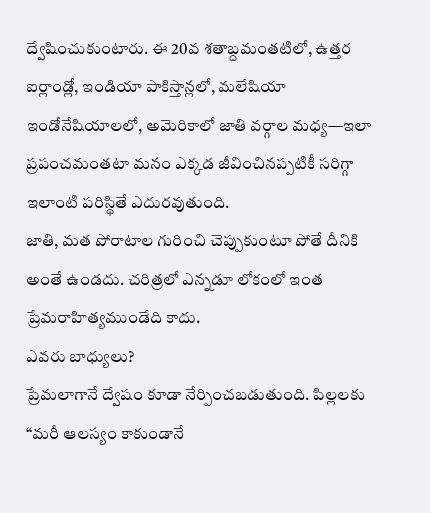ద్వేషించుకుంటారు. ఈ 20వ శతాబ్దమంతటిలో, ఉత్తర ఐర్లాండ్లో, ఇండియా పాకిస్తాన్లలో, మలేషియా ఇండోనేషియాలలో, అమెరికాలో జాతి వర్గాల మధ్య—ఇలా ప్రపంచమంతటా మనం ఎక్కడ జీవించినప్పటికీ సరిగ్గా ఇలాంటి పరిస్థితే ఎదురవుతుంది.
జాతి, మత పోరాటాల గురించి చెప్పుకుంటూ పోతే దీనికి అంతే ఉండదు. చరిత్రలో ఎన్నడూ లోకంలో ఇంత ప్రేమరాహిత్యముండేది కాదు.
ఎవరు బాధ్యులు?
ప్రేమలాగానే ద్వేషం కూడా నేర్పించబడుతుంది. పిల్లలకు “మరీ ఆలస్యం కాకుండానే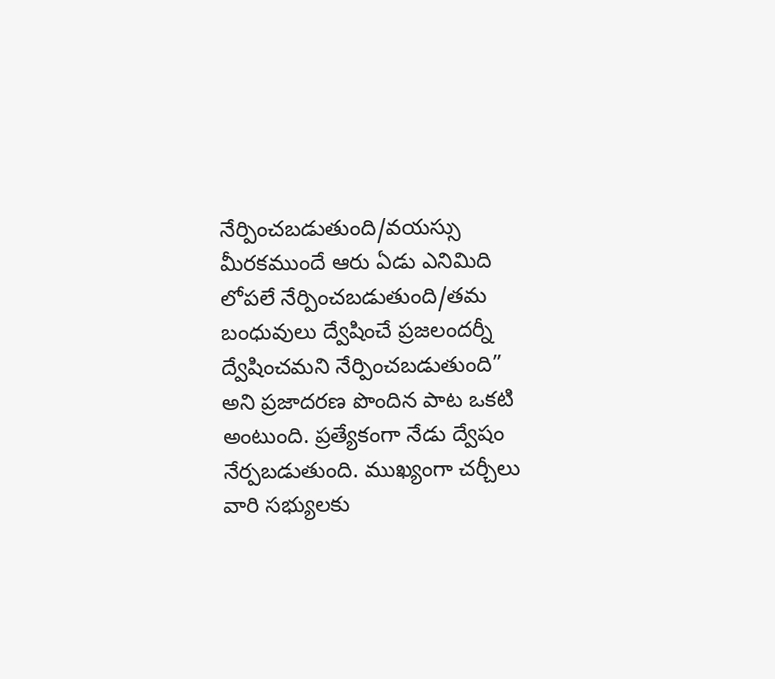నేర్పించబడుతుంది/వయస్సు మీరకముందే ఆరు ఏడు ఎనిమిది లోపలే నేర్పించబడుతుంది/తమ బంధువులు ద్వేషించే ప్రజలందర్నీ ద్వేషించమని నేర్పించబడుతుంది” అని ప్రజాదరణ పొందిన పాట ఒకటి అంటుంది. ప్రత్యేకంగా నేడు ద్వేషం నేర్పబడుతుంది. ముఖ్యంగా చర్చీలు వారి సభ్యులకు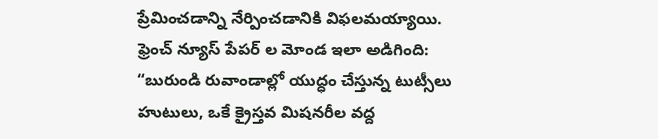ప్రేమించడాన్ని నేర్పించడానికి విఫలమయ్యాయి.
ఫ్రెంచ్ న్యూస్ పేపర్ ల మోండ ఇలా అడిగింది: “బురుండి రువాండాల్లో యుద్ధం చేస్తున్న టుట్సీలు హుటులు, ఒకే క్రైస్తవ మిషనరీల వద్ద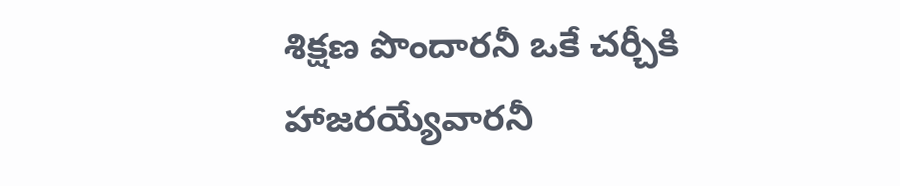శిక్షణ పొందారనీ ఒకే చర్చీకి హాజరయ్యేవారనీ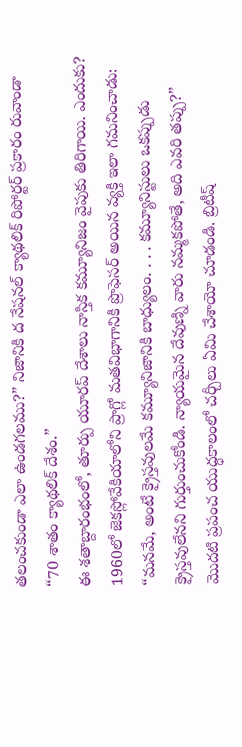తలంచకుండా ఎలా ఉండగలము?” నిజానికి ద నేషనల్ క్యాథలిక్ రిపోర్టర్ ప్రకారం రువాండా “70 శాతం క్యాథలిక్ దేశం.”
ఈ శతాబ్దారంభంలో, తూర్పు యూరప్ దేశాలు నాస్తిక కమ్యూనిజం వైపుకు తిరిగాయి. ఎందుకు? 1960లో జెకస్లోవేకియాలోని ప్రాగ్లో మతవిభాగానికి ప్రొఫెసర్ అయిన వ్యక్తి ఇలా గమనించాడు: “మనమే, అంటే క్రైస్తవులమే కమ్యూనిజానికి బాధ్యులం. . . . కమ్యూనిస్టులు ఒకప్పుడు క్రైస్తవులేనని గుర్తుంచుకోండి. న్యాయమైన దేవుణ్ని వారు నమ్మకపోతే, అది ఎవరి తప్పు?”
మొదటి ప్రపంచ యుద్ధకాలంలో చర్చీలు ఏమి చేశాయో చూడండి. బ్రిటీష్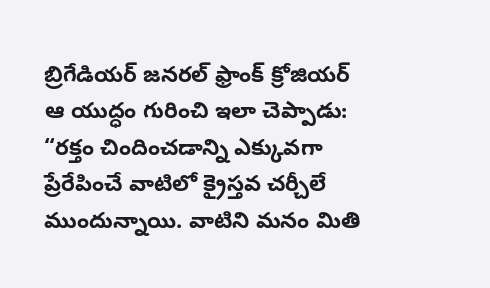బ్రిగేడియర్ జనరల్ ఫ్రాంక్ క్రోజియర్ ఆ యుద్ధం గురించి ఇలా చెప్పాడు: “రక్తం చిందించడాన్ని ఎక్కువగా ప్రేరేపించే వాటిలో క్రైస్తవ చర్చీలే ముందున్నాయి. వాటిని మనం మితి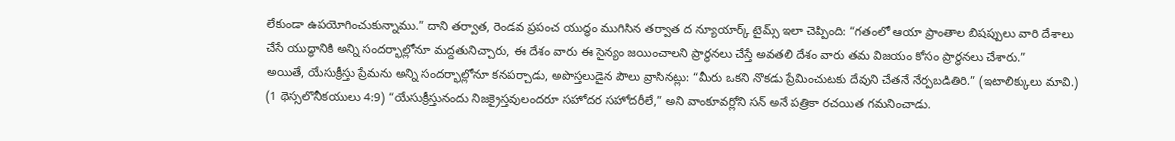లేకుండా ఉపయోగించుకున్నాము.” దాని తర్వాత, రెండవ ప్రపంచ యుద్ధం ముగిసిన తర్వాత ద న్యూయార్క్ టైమ్స్ ఇలా చెప్పింది: “గతంలో ఆయా ప్రాంతాల బిషప్పులు వారి దేశాలు చేసే యుద్ధానికి అన్ని సందర్భాల్లోనూ మద్దతునిచ్చారు, ఈ దేశం వారు ఈ సైన్యం జయించాలని ప్రార్థనలు చేస్తే అవతలి దేశం వారు తమ విజయం కోసం ప్రార్థనలు చేశారు.”
అయితే, యేసుక్రీస్తు ప్రేమను అన్ని సందర్భాల్లోనూ కనపర్చాడు, అపొస్తలుడైన పౌలు వ్రాసినట్లు: “మీరు ఒకని నొకడు ప్రేమించుటకు దేవుని చేతనే నేర్పబడితిరి.” (ఇటాలిక్కులు మావి.) (1 థెస్సలొనీకయులు 4:9) “యేసుక్రీస్తునందు నిజక్రైస్తవులందరూ సహోదర సహోదరీలే,” అని వాంకూవర్లోని సన్ అనే పత్రికా రచయిత గమనించాడు.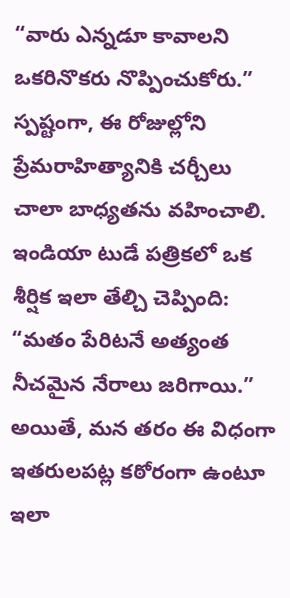“వారు ఎన్నడూ కావాలని ఒకరినొకరు నొప్పించుకోరు.”
స్పష్టంగా, ఈ రోజుల్లోని ప్రేమరాహిత్యానికి చర్చీలు చాలా బాధ్యతను వహించాలి. ఇండియా టుడే పత్రికలో ఒక శీర్షిక ఇలా తేల్చి చెప్పింది: “మతం పేరిటనే అత్యంత నీచమైన నేరాలు జరిగాయి.” అయితే, మన తరం ఈ విధంగా ఇతరులపట్ల కఠోరంగా ఉంటూ ఇలా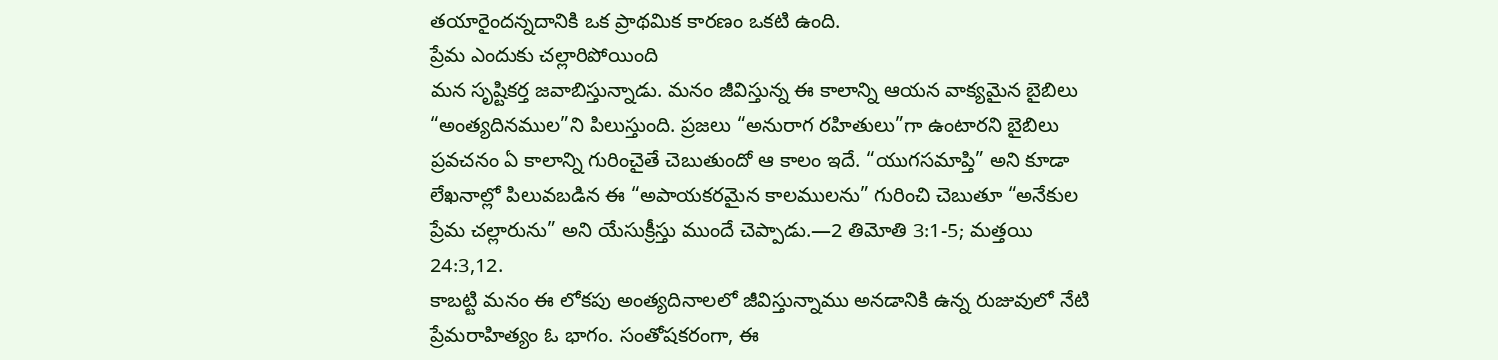తయారైందన్నదానికి ఒక ప్రాథమిక కారణం ఒకటి ఉంది.
ప్రేమ ఎందుకు చల్లారిపోయింది
మన సృష్టికర్త జవాబిస్తున్నాడు. మనం జీవిస్తున్న ఈ కాలాన్ని ఆయన వాక్యమైన బైబిలు “అంత్యదినముల”ని పిలుస్తుంది. ప్రజలు “అనురాగ రహితులు”గా ఉంటారని బైబిలు ప్రవచనం ఏ కాలాన్ని గురించైతే చెబుతుందో ఆ కాలం ఇదే. “యుగసమాప్తి” అని కూడా లేఖనాల్లో పిలువబడిన ఈ “అపాయకరమైన కాలములను” గురించి చెబుతూ “అనేకుల ప్రేమ చల్లారును” అని యేసుక్రీస్తు ముందే చెప్పాడు.—2 తిమోతి 3:1-5; మత్తయి 24:3,12.
కాబట్టి మనం ఈ లోకపు అంత్యదినాలలో జీవిస్తున్నాము అనడానికి ఉన్న రుజువులో నేటి ప్రేమరాహిత్యం ఓ భాగం. సంతోషకరంగా, ఈ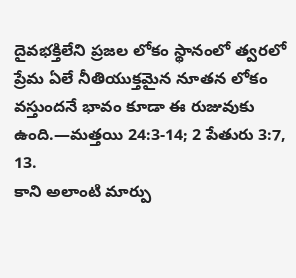దైవభక్తిలేని ప్రజల లోకం స్థానంలో త్వరలో ప్రేమ ఏలే నీతియుక్తమైన నూతన లోకం వస్తుందనే భావం కూడా ఈ రుజువుకు ఉంది.—మత్తయి 24:3-14; 2 పేతురు 3:7, 13.
కాని అలాంటి మార్పు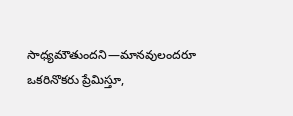సాధ్యమౌతుందని—మానవులందరూ ఒకరినొకరు ప్రేమిస్తూ,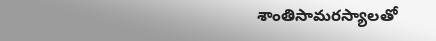శాంతిసామరస్యాలతో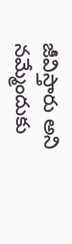జీవిస్తారు అని నమ్మేందుకు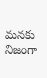మనకు నిజంగా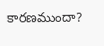కారణముందా?